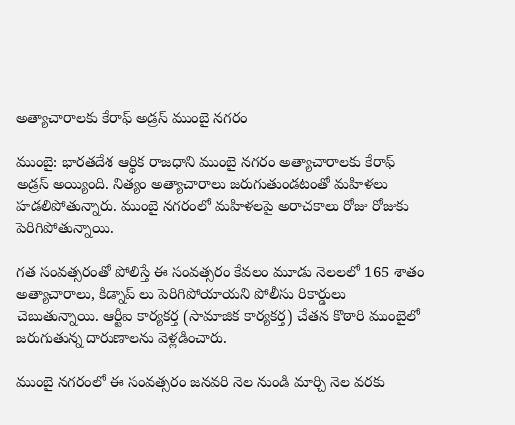అత్యాచారాలకు కేరాఫ్ అడ్రస్ ముంబై నగరం

ముంబై: భారతదేశ ఆర్థిక రాజధాని ముంబై నగరం అత్యాచారాలకు కేరాఫ్ అడ్రస్ అయ్యింది. నిత్యం అత్యాచారాలు జరుగుతుండటంతో మహిళలు హడలిపోతున్నారు. ముంబై నగరంలో మహిళలపై అరాచకాలు రోజు రోజుకు పెరిగిపోతున్నాయి.

గత సంవత్సరంతో పోలిస్తే ఈ సంవత్సరం కేవలం మూడు నెలలలో 165 శాతం అత్యాచారాలు, కిడ్నాప్ లు పెరిగిపోయాయని పోలీసు రికార్డులు చెబుతున్నాయి. ఆర్టీఐ కార్యకర్త (సామాజిక కార్యకర్త) చేతన కొఠారి ముంబైలో జరుగుతున్న దారుణాలను వెళ్లడించారు.

ముంబై నగరంలో ఈ సంవత్సరం జనవరి నెల నుండి మార్చి నెల వరకు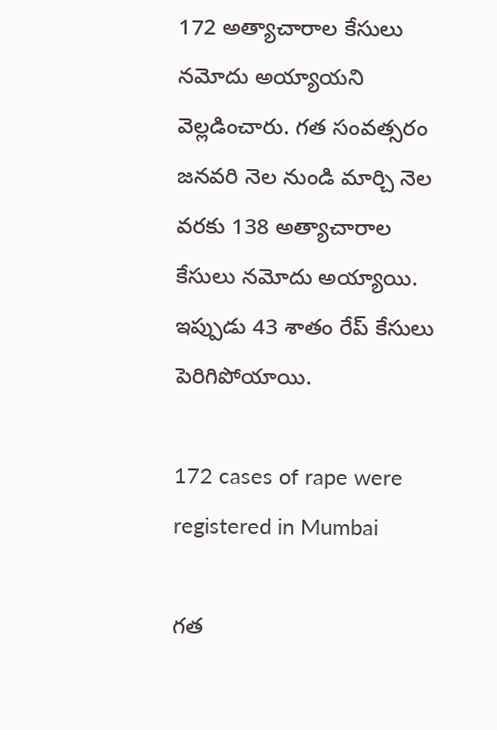172 అత్యాచారాల కేసులు నమోదు అయ్యాయని వెల్లడించారు. గత సంవత్సరం జనవరి నెల నుండి మార్చి నెల వరకు 138 అత్యాచారాల కేసులు నమోదు అయ్యాయి. ఇప్పుడు 43 శాతం రేప్ కేసులు పెరిగిపోయాయి.

172 cases of rape were registered in Mumbai

గత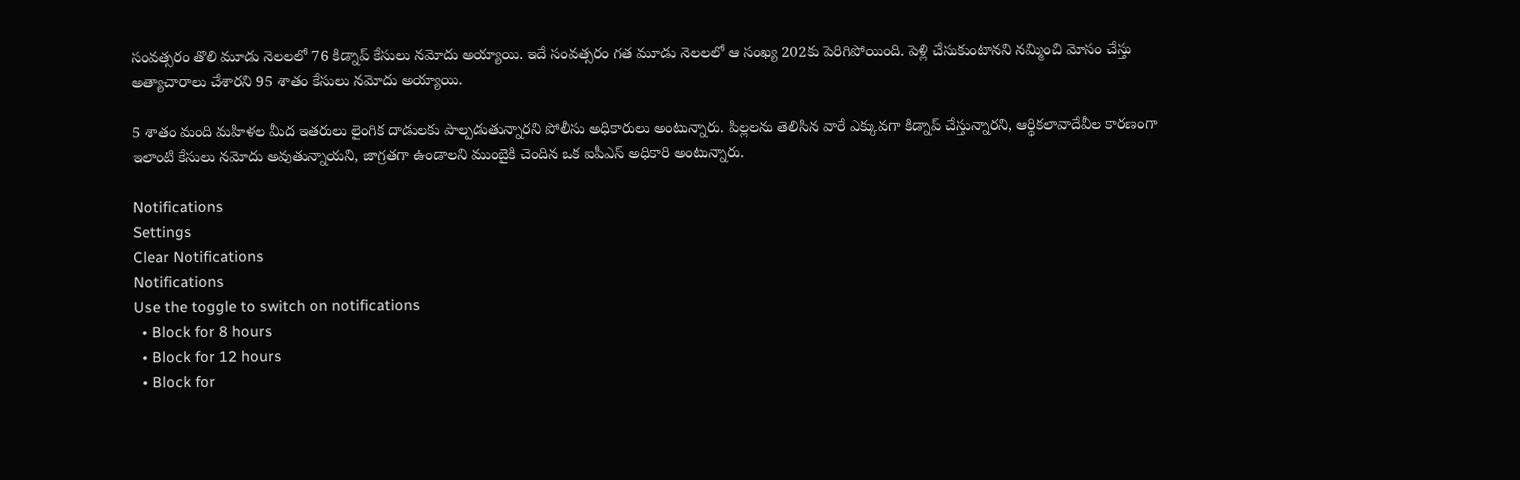సంవత్సరం తొలి మూడు నెలలలో 76 కిడ్నాప్ కేసులు నమోదు అయ్యాయి. ఇదే సంవత్సరం గత మూడు నెలలలో ఆ సంఖ్య 202కు పెరిగిపోయింది. పెళ్లి చేసుకుంటానని నమ్మించి మోసం చేస్తు అత్యాచారాలు చేశారని 95 శాతం కేసులు నమోదు అయ్యాయి.

5 శాతం మంది మహిళల మీద ఇతరులు లైంగిక దాడులకు పాల్పడుతున్నారని పోలీసు అధికారులు అంటున్నారు. పిల్లలను తెలిసిన వారే ఎక్కువగా కిడ్నాప్ చేస్తున్నారని, ఆర్థికలావాదేవీల కారణంగా ఇలాంటి కేసులు నమోదు అవుతున్నాయని, జాగ్రతగా ఉండాలని ముంబైకి చెందిన ఒక ఐపీఎస్ అధికారి అంటున్నారు.

Notifications
Settings
Clear Notifications
Notifications
Use the toggle to switch on notifications
  • Block for 8 hours
  • Block for 12 hours
  • Block for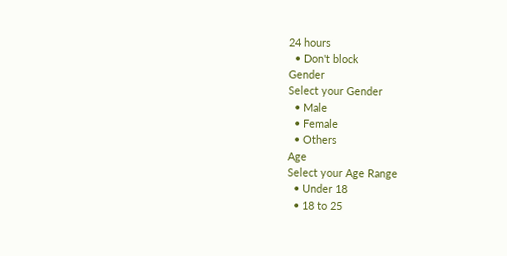24 hours
  • Don't block
Gender
Select your Gender
  • Male
  • Female
  • Others
Age
Select your Age Range
  • Under 18
  • 18 to 25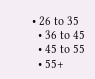• 26 to 35
  • 36 to 45
  • 45 to 55
  • 55+